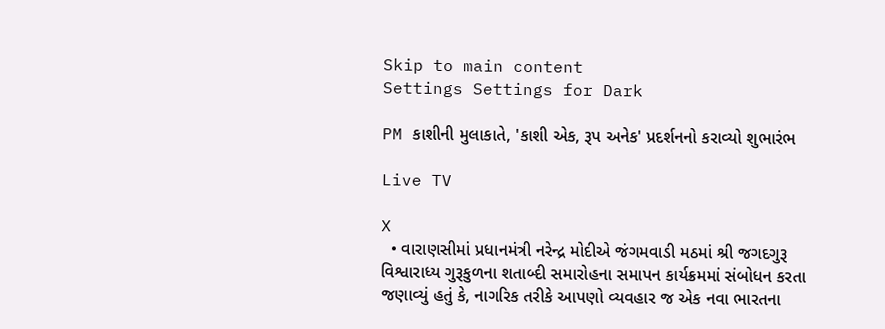Skip to main content
Settings Settings for Dark

PM કાશીની મુલાકાતે, 'કાશી એક, રૂપ અનેક' પ્રદર્શનનો કરાવ્યો શુભારંભ

Live TV

X
  • વારાણસીમાં પ્રધાનમંત્રી નરેન્દ્ર મોદીએ જંગમવાડી મઠમાં શ્રી જગદગુરૂ વિશ્વારાધ્ય ગુરૂકુળના શતાબ્દી સમારોહના સમાપન કાર્યક્રમમાં સંબોધન કરતા જણાવ્યું હતું કે, નાગરિક તરીકે આપણો વ્યવહાર જ એક નવા ભારતના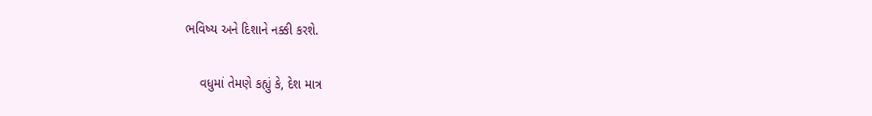ભવિષ્ય અને દિશાને નક્કી કરશે.

    વધુમાં તેમણે કહ્યું કે, દેશ માત્ર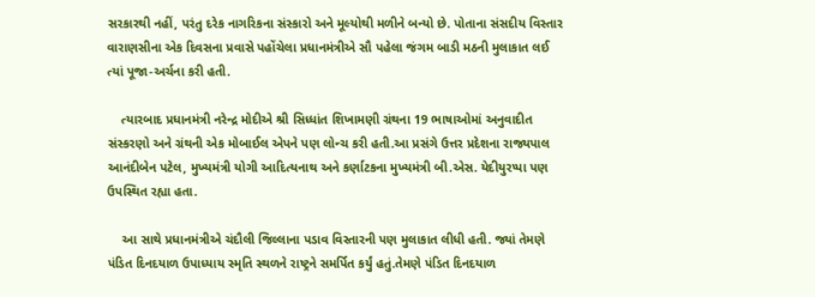સરકારથી નહીં, પરંતુ દરેક નાગરિકના સંસ્કારો અને મૂલ્યોથી મળીને બન્યો છે. પોતાના સંસદીય વિસ્તાર વારાણસીના એક દિવસના પ્રવાસે પહોંચેલા પ્રધાનમંત્રીએ સૌ પહેલા જંગમ બાડી મઠની મુલાકાત લઈ ત્યાં પૂજા-અર્ચના કરી હતી.

    ત્યારબાદ પ્રધાનમંત્રી નરેન્દ્ર મોદીએ શ્રી સિધ્ધાંત શિખામણી ગ્રંથના 19 ભાષાઓમાં અનુવાદીત સંસ્કરણો અને ગ્રંથની એક મોબાઈલ એપને પણ લોન્ચ કરી હતી.આ પ્રસંગે ઉત્તર પ્રદેશના રાજ્યપાલ આનંદીબેન પટેલ, મુખ્યમંત્રી યોગી આદિત્યનાથ અને કર્ણાટકના મુખ્યમંત્રી બી.એસ. યેદીયુરપ્પા પણ ઉપસ્થિત રહ્યા હતા.

    આ સાથે પ્રધાનમંત્રીએ ચંદૌલી જિલ્લાના પડાવ વિસ્તારની પણ મુલાકાત લીધી હતી. જ્યાં તેમણે પંડિત દિનદયાળ ઉપાધ્યાય સ્મૃતિ સ્થળને રાષ્ટ્રને સમર્પિત કર્યું હતું.તેમણે પંડિત દિનદયાળ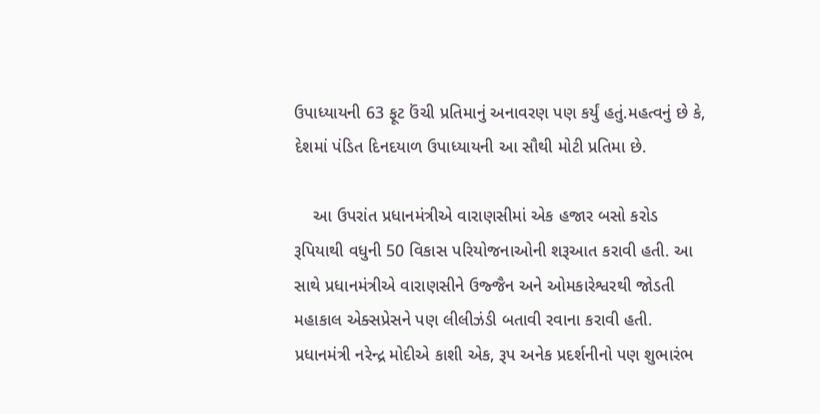ઉપાધ્યાયની 63 ફૂટ ઉંચી પ્રતિમાનું અનાવરણ પણ કર્યું હતું.મહત્વનું છે કે, દેશમાં પંડિત દિનદયાળ ઉપાધ્યાયની આ સૌથી મોટી પ્રતિમા છે.

    આ ઉપરાંત પ્રધાનમંત્રીએ વારાણસીમાં એક હજાર બસો કરોડ રૂપિયાથી વધુની 50 વિકાસ પરિયોજનાઓની શરૂઆત કરાવી હતી. આ સાથે પ્રધાનમંત્રીએ વારાણસીને ઉજ્જૈન અને ઓમકારેશ્વરથી જોડતી મહાકાલ એક્સપ્રેસને પણ લીલીઝંડી બતાવી રવાના કરાવી હતી. પ્રધાનમંત્રી નરેન્દ્ર મોદીએ કાશી એક, રૂપ અનેક પ્રદર્શનીનો પણ શુભારંભ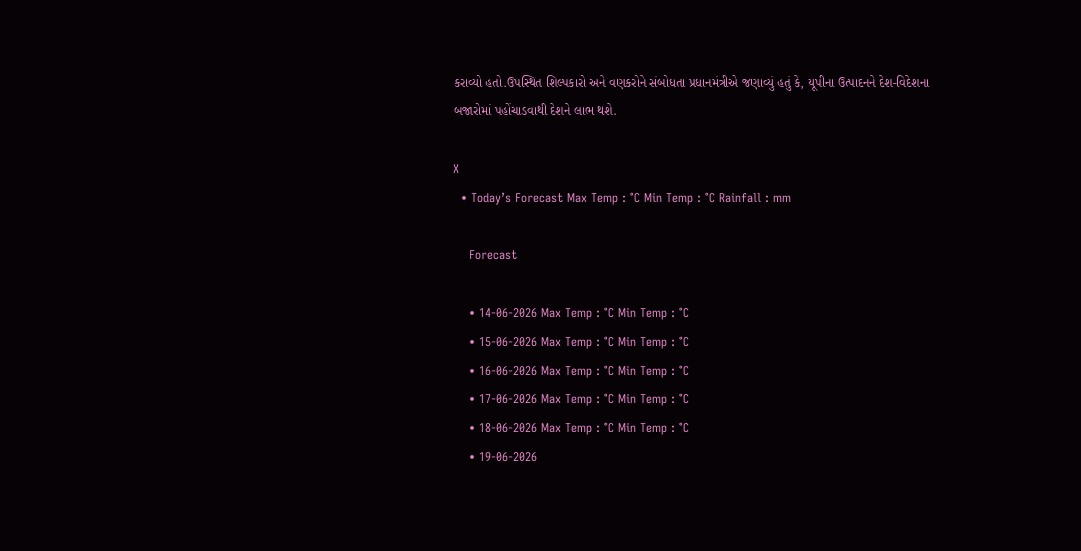કરાવ્યો હતો.ઉપસ્થિત શિલ્પકારો અને વણકરોને સંબોધતા પ્રધાનમંત્રીએ જણાવ્યું હતું કે, યૂપીના ઉત્પાદનને દેશ-વિદેશના બજારોમાં પહોંચાડવાથી દેશને લાભ થશે.

X
  • Today’s Forecast Max Temp : °C Min Temp : °C Rainfall : mm

    Forecast

    • 14-06-2026 Max Temp : °C Min Temp : °C
    • 15-06-2026 Max Temp : °C Min Temp : °C
    • 16-06-2026 Max Temp : °C Min Temp : °C
    • 17-06-2026 Max Temp : °C Min Temp : °C
    • 18-06-2026 Max Temp : °C Min Temp : °C
    • 19-06-2026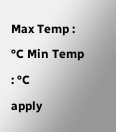Max Temp : °C Min Temp : °C
apply